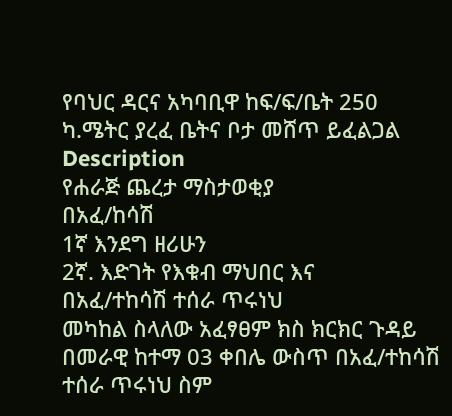የባህር ዳርና አካባቢዋ ከፍ/ፍ/ቤት 250 ካ.ሜትር ያረፈ ቤትና ቦታ መሸጥ ይፈልጋል
Description
የሐራጅ ጨረታ ማስታወቂያ
በአፈ/ከሳሽ
1ኛ እንደግ ዘሪሁን
2ኛ. እድገት የእቁብ ማህበር እና
በአፈ/ተከሳሽ ተሰራ ጥሩነህ
መካከል ስላለው አፈፃፀም ክስ ክርክር ጉዳይ በመራዊ ከተማ 03 ቀበሌ ውስጥ በአፈ/ተከሳሽ ተሰራ ጥሩነህ ስም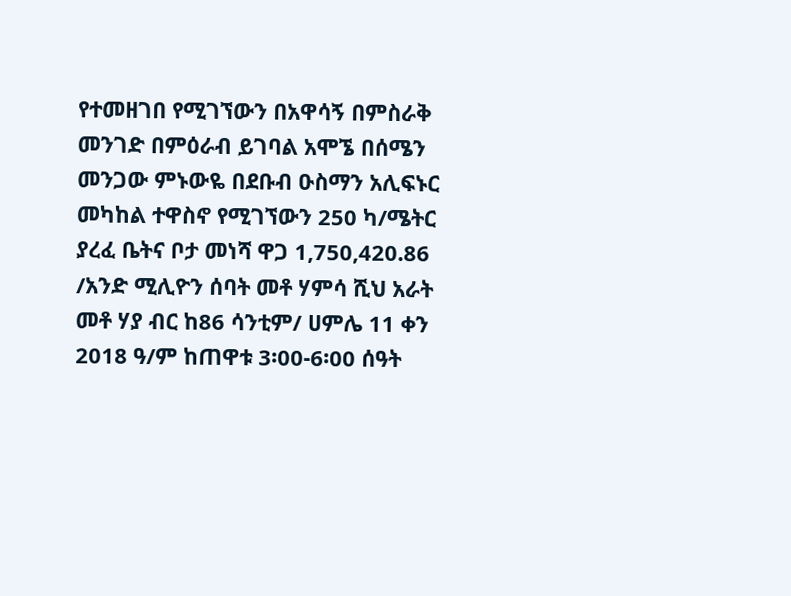የተመዘገበ የሚገኘውን በአዋሳኝ በምስራቅ መንገድ በምዕራብ ይገባል አሞኜ በሰሜን መንጋው ምኑውዬ በደቡብ ዑስማን አሊፍኑር መካከል ተዋስኖ የሚገኘውን 250 ካ/ሜትር ያረፈ ቤትና ቦታ መነሻ ዋጋ 1,750,420.86 /አንድ ሚሊዮን ሰባት መቶ ሃምሳ ሺህ አራት መቶ ሃያ ብር ከ86 ሳንቲም/ ሀምሌ 11 ቀን 2018 ዓ/ም ከጠዋቱ 3፡00-6፡00 ሰዓት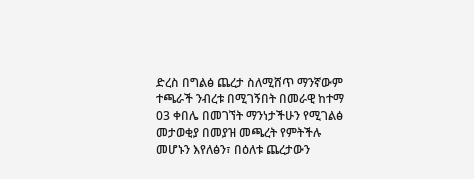ድረስ በግልፅ ጨረታ ስለሚሸጥ ማንኛውም ተጫራች ንብረቱ በሚገኝበት በመራዊ ከተማ 03 ቀበሌ በመገኘት ማንነታችሁን የሚገልፅ መታወቂያ በመያዝ መጫረት የምትችሉ መሆኑን እየለፅን፣ በዕለቱ ጨረታውን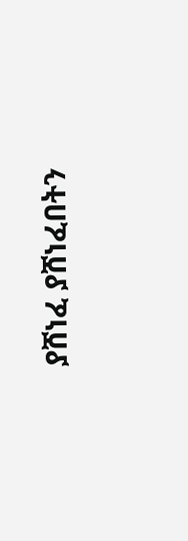ያሸነፈ ያሸነፈበትን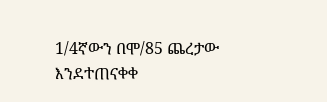1/4ኛውን በሞ/85 ጨረታው እንደተጠናቀቀ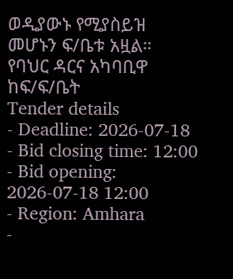ወዲያውኑ የሚያስይዝ መሆኑን ፍ/ቤቱ አዟል።
የባህር ዳርና አካባቢዋ ከፍ/ፍ/ቤት
Tender details
- Deadline: 2026-07-18
- Bid closing time: 12:00
- Bid opening: 2026-07-18 12:00
- Region: Amhara
-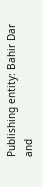Publishing entity: Bahir Dar and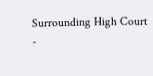Surrounding High Court
-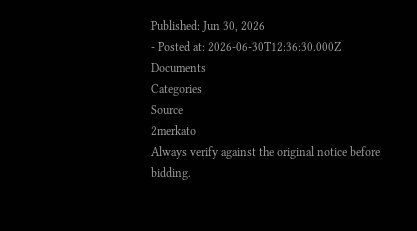Published: Jun 30, 2026
- Posted at: 2026-06-30T12:36:30.000Z
Documents
Categories
Source
2merkato
Always verify against the original notice before bidding.